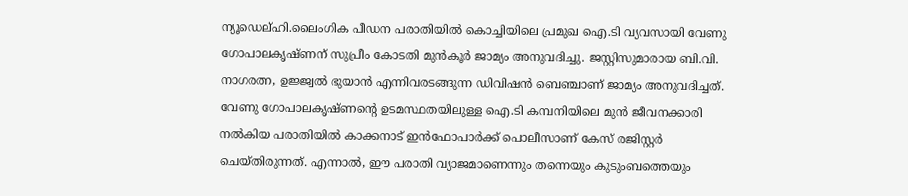ന്യൂഡെല്ഹി.ലൈംഗിക പീഡന പരാതിയിൽ കൊച്ചിയിലെ പ്രമുഖ ഐ.ടി വ്യവസായി വേണു ഗോപാലകൃഷ്ണന് സുപ്രീം കോടതി മുൻകൂർ ജാമ്യം അനുവദിച്ചു. ജസ്റ്റിസുമാരായ ബി.വി. നാഗരത്ന, ഉജ്ജ്വൽ ഭുയാൻ എന്നിവരടങ്ങുന്ന ഡിവിഷൻ ബെഞ്ചാണ് ജാമ്യം അനുവദിച്ചത്.
വേണു ഗോപാലകൃഷ്ണന്റെ ഉടമസ്ഥതയിലുള്ള ഐ.ടി കമ്പനിയിലെ മുൻ ജീവനക്കാരി നൽകിയ പരാതിയിൽ കാക്കനാട് ഇൻഫോപാർക്ക് പൊലീസാണ് കേസ് രജിസ്റ്റർ ചെയ്തിരുന്നത്. എന്നാൽ, ഈ പരാതി വ്യാജമാണെന്നും തന്നെയും കുടുംബത്തെയും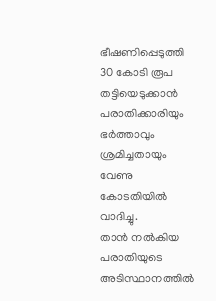ഭീഷണിപ്പെടുത്തി 30 കോടി രൂപ തട്ടിയെടുക്കാൻ പരാതിക്കാരിയും ഭർത്താവും ശ്രമിച്ചതായും വേണു കോടതിയിൽ വാദിച്ചു.
താൻ നൽകിയ പരാതിയുടെ അടിസ്ഥാനത്തിൽ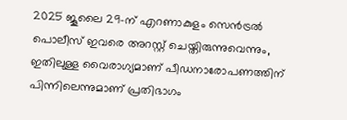2025 ജൂലൈ 29-ന് എറണാകുളം സെൻട്രൽ പൊലീസ് ഇവരെ അറസ്റ്റ് ചെയ്തിരുന്നുവെന്നും, ഇതിലുള്ള വൈരാഗ്യമാണ് പീഡനാരോപണത്തിന് പിന്നിലെന്നുമാണ് പ്രതിഭാഗം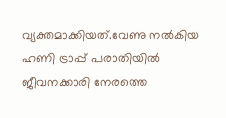വ്യക്തമാക്കിയത്.വേണു നൽകിയ ഹണി ട്രാപ്പ് പരാതിയിൽ ജീവനക്കാരി നേരത്തെ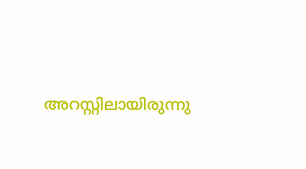അറസ്റ്റിലായിരുന്നു